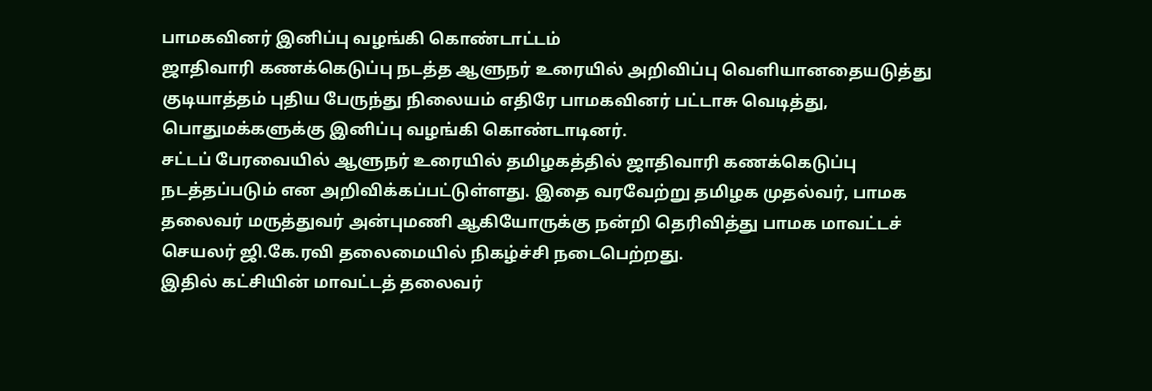பாமகவினர் இனிப்பு வழங்கி கொண்டாட்டம்
ஜாதிவாரி கணக்கெடுப்பு நடத்த ஆளுநர் உரையில் அறிவிப்பு வெளியானதையடுத்து குடியாத்தம் புதிய பேருந்து நிலையம் எதிரே பாமகவினர் பட்டாசு வெடித்து, பொதுமக்களுக்கு இனிப்பு வழங்கி கொண்டாடினர்.
சட்டப் பேரவையில் ஆளுநர் உரையில் தமிழகத்தில் ஜாதிவாரி கணக்கெடுப்பு நடத்தப்படும் என அறிவிக்கப்பட்டுள்ளது. இதை வரவேற்று தமிழக முதல்வர், பாமக தலைவர் மருத்துவர் அன்புமணி ஆகியோருக்கு நன்றி தெரிவித்து பாமக மாவட்டச் செயலர் ஜி.கே.ரவி தலைமையில் நிகழ்ச்சி நடைபெற்றது.
இதில் கட்சியின் மாவட்டத் தலைவர்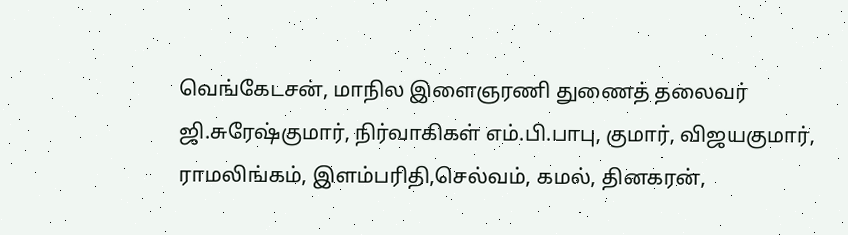வெங்கேடசன், மாநில இளைஞரணி துணைத் தலைவர் ஜி.சுரேஷ்குமார், நிர்வாகிகள் எம்.பி.பாபு, குமார், விஜயகுமார், ராமலிங்கம், இளம்பரிதி,செல்வம், கமல், தினகரன்,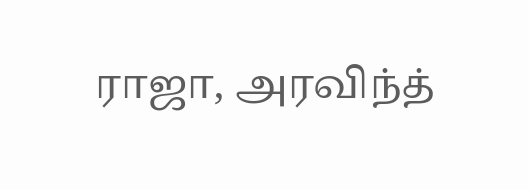ராஜா, அரவிந்த்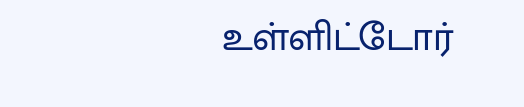உள்ளிட்டோர்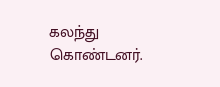கலந்து கொண்டனர்.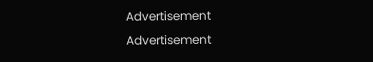Advertisement
Advertisement